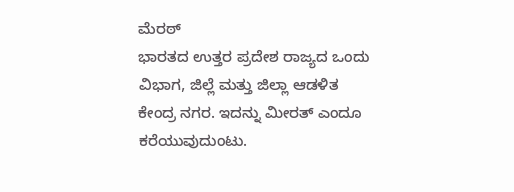ಮೆರಠ್
ಭಾರತದ ಉತ್ತರ ಪ್ರದೇಶ ರಾಜ್ಯದ ಒಂದು ವಿಭಾಗ, ಜಿಲ್ಲೆ ಮತ್ತು ಜಿಲ್ಲಾ ಆಡಳಿತ ಕೇಂದ್ರ ನಗರ. ಇದನ್ನು ಮೀರತ್ ಎಂದೂ ಕರೆಯುವುದುಂಟು.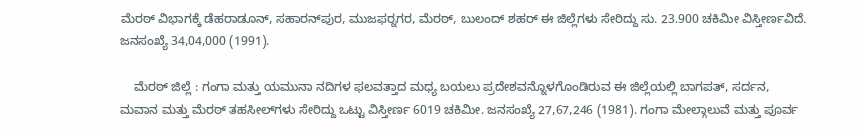ಮೆರಠ್ ವಿಭಾಗಕ್ಕೆ ಡೆಹರಾಡೂನ್, ಸಹಾರನ್‍ಪುರ, ಮುಜಫರ್‍ನಗರ, ಮೆರಠ್, ಬುಲಂದ್ ಶಹರ್ ಈ ಜಿಲ್ಲೆಗಳು ಸೇರಿದ್ದು ಸು. 23.900 ಚಕಿಮೀ ವಿಸ್ತೀರ್ಣವಿದೆ. ಜನಸಂಖ್ಯೆ 34,04,000 (1991).

    ಮೆರಠ್ ಜಿಲ್ಲೆ : ಗಂಗಾ ಮತ್ತು ಯಮುನಾ ನದಿಗಳ ಫಲವತ್ತಾದ ಮಧ್ಯ ಬಯಲು ಪ್ರದೇಶವನ್ನೊಳಗೊಂಡಿರುವ ಈ ಜಿಲ್ಲೆಯಲ್ಲಿ ಬಾಗಪತ್, ಸರ್ದನ, ಮವಾನ ಮತ್ತು ಮೆರಠ್ ತಹಸೀಲ್‍ಗಳು ಸೇರಿದ್ದು ಒಟ್ಟು ವಿಸ್ತೀರ್ಣ 6019 ಚಕಿಮೀ. ಜನಸಂಖ್ಯೆ 27,67,246 (1981). ಗಂಗಾ ಮೇಲ್ಗಾಲುವೆ ಮತ್ತು ಪೂರ್ವ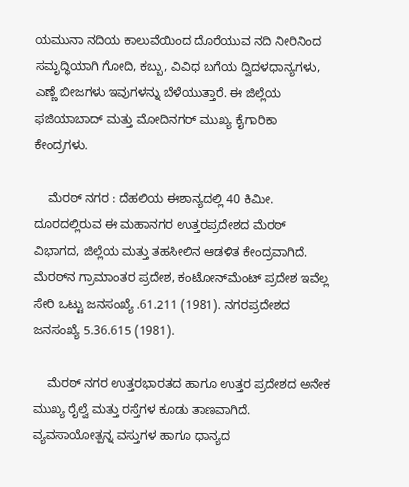ಯಮುನಾ ನದಿಯ ಕಾಲುವೆಯಿಂದ ದೊರೆಯುವ ನದಿ ನೀರಿನಿಂದ ಸಮೃದ್ಧಿಯಾಗಿ ಗೋದಿ, ಕಬ್ಬು, ವಿವಿಧ ಬಗೆಯ ದ್ವಿದಳಧಾನ್ಯಗಳು, ಎಣ್ಣೆ ಬೀಜಗಳು ಇವುಗಳನ್ನು ಬೆಳೆಯುತ್ತಾರೆ. ಈ ಜಿಲ್ಲೆಯ ಫಜಿಯಾಬಾದ್ ಮತ್ತು ಮೋದಿನಗರ್ ಮುಖ್ಯ ಕೈಗಾರಿಕಾ ಕೇಂದ್ರಗಳು.

    ಮೆರಠ್ ನಗರ : ದೆಹಲಿಯ ಈಶಾನ್ಯದಲ್ಲಿ 40 ಕಿಮೀ. ದೂರದಲ್ಲಿರುವ ಈ ಮಹಾನಗರ ಉತ್ತರಪ್ರದೇಶದ ಮೆರಠ್ ವಿಭಾಗದ, ಜಿಲ್ಲೆಯ ಮತ್ತು ತಹಸೀಲಿನ ಆಡಳಿತ ಕೇಂದ್ರವಾಗಿದೆ. ಮೆರಠ್‍ನ ಗ್ರಾಮಾಂತರ ಪ್ರದೇಶ, ಕಂಟೋನ್‍ಮೆಂಟ್ ಪ್ರದೇಶ ಇವೆಲ್ಲ ಸೇರಿ ಒಟ್ಟು ಜನಸಂಖ್ಯೆ .61.211 (1981). ನಗರಪ್ರದೇಶದ ಜನಸಂಖ್ಯೆ 5.36.615 (1981).

    ಮೆರಠ್ ನಗರ ಉತ್ತರಭಾರತದ ಹಾಗೂ ಉತ್ತರ ಪ್ರದೇಶದ ಅನೇಕ ಮುಖ್ಯ ರೈಲ್ವೆ ಮತ್ತು ರಸ್ತೆಗಳ ಕೂಡು ತಾಣವಾಗಿದೆ. ವ್ಯವಸಾಯೋತ್ಪನ್ನ ವಸ್ತುಗಳ ಹಾಗೂ ಧಾನ್ಯದ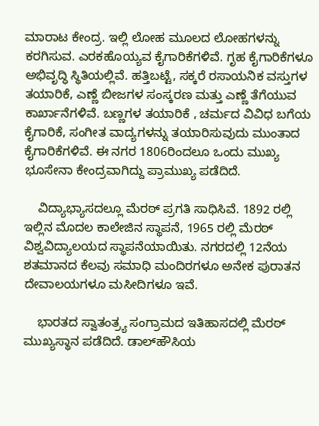ಮಾರಾಟ ಕೇಂದ್ರ. ಇಲ್ಲಿ ಲೋಹ ಮೂಲದ ಲೋಹಗಳನ್ನು ಕರಗಿಸುವ. ಎರಕಹೊಯ್ಯವ ಕೈಗಾರಿಕೆಗಳಿವೆ. ಗೃಹ ಕೈಗಾರಿಕೆಗಳೂ ಅಭಿವೃದ್ಧಿ ಸ್ಥಿತಿಯಲ್ಲಿವೆ. ಹತ್ತಿಬಟ್ಟೆ, ಸಕ್ಕರೆ ರಸಾಯನಿಕ ವಸ್ತುಗಳ ತಯಾರಿಕೆ, ಎಣ್ಣೆ ಬೀಜಗಳ ಸಂಸ್ಕರಣ ಮತ್ತು ಎಣ್ಣೆ ತೆಗೆಯುವ ಕಾರ್ಖಾನೆಗಳಿವೆ. ಬಣ್ಣಗಳ ತಯಾರಿಕೆ , ಚರ್ಮದ ವಿವಿಧ ಬಗೆಯ ಕೈಗಾರಿಕೆ, ಸಂಗೀತ ವಾದ್ಯಗಳನ್ನು ತಯಾರಿಸುವುದು ಮುಂತಾದ ಕೈಗಾರಿಕೆಗಳಿವೆ. ಈ ನಗರ 1806ರಿಂದಲೂ ಒಂದು ಮುಖ್ಯ ಭೂಸೇನಾ ಕೇಂದ್ರವಾಗಿದ್ದು ಪ್ರಾಮುಖ್ಯ ಪಡೆದಿದೆ.

    ವಿದ್ಯಾಭ್ಯಾಸದಲ್ಲೂ ಮೆರಠ್ ಪ್ರಗತಿ ಸಾಧಿಸಿವೆ. 1892 ರಲ್ಲಿ ಇಲ್ಲಿನ ಮೊದಲ ಕಾಲೇಜಿನ ಸ್ಥಾಪನೆ, 1965 ರಲ್ಲಿ ಮೆರಠ್ ವಿಶ್ವವಿದ್ಯಾಲಯದ ಸ್ಥಾಪನೆಯಾಯಿತು. ನಗರದಲ್ಲಿ 12ನೆಯ ಶತಮಾನದ ಕೆಲವು ಸಮಾಧಿ ಮಂದಿರಗಳೂ ಅನೇಕ ಪುರಾತನ ದೇವಾಲಯಗಳೂ ಮಸೀದಿಗಳೂ ಇವೆ.

    ಭಾರತದ ಸ್ವಾತಂತ್ರ್ಯ ಸಂಗ್ರಾಮದ ಇತಿಹಾಸದಲ್ಲಿ ಮೆರಠ್ ಮುಖ್ಯಸ್ಥಾನ ಪಡೆದಿದೆ. ಡಾಲ್‍ಹೌಸಿಯ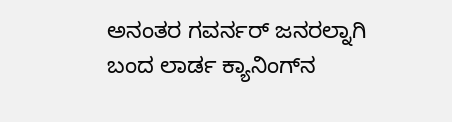ಅನಂತರ ಗವರ್ನರ್ ಜನರಲ್ನಾಗಿ ಬಂದ ಲಾರ್ಡ ಕ್ಯಾನಿಂಗ್‍ನ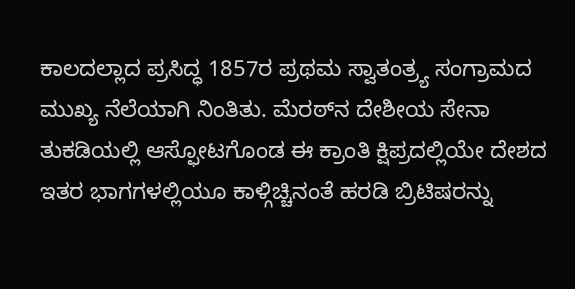ಕಾಲದಲ್ಲಾದ ಪ್ರಸಿದ್ಧ 1857ರ ಪ್ರಥಮ ಸ್ವಾತಂತ್ರ್ಯ ಸಂಗ್ರಾಮದ ಮುಖ್ಯ ನೆಲೆಯಾಗಿ ನಿಂತಿತು. ಮೆರಠ್‍ನ ದೇಶೀಯ ಸೇನಾ ತುಕಡಿಯಲ್ಲಿ ಆಸ್ಫೋಟಗೊಂಡ ಈ ಕ್ರಾಂತಿ ಕ್ಷಿಪ್ರದಲ್ಲಿಯೇ ದೇಶದ ಇತರ ಭಾಗಗಳಲ್ಲಿಯೂ ಕಾಳ್ಗಿಚ್ಚಿನಂತೆ ಹರಡಿ ಬ್ರಿಟಿಷರನ್ನು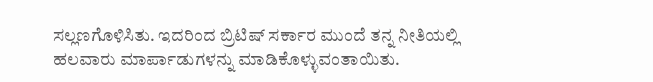ಸಲ್ಲಣಗೊಳಿಸಿತು. ಇದರಿಂದ ಬ್ರಿಟಿಷ್ ಸರ್ಕಾರ ಮುಂದೆ ತನ್ನ ನೀತಿಯಲ್ಲಿ ಹಲವಾರು ಮಾರ್ಪಾಡುಗಳನ್ನು ಮಾಡಿಕೊಳ್ಳುವಂತಾಯಿತು.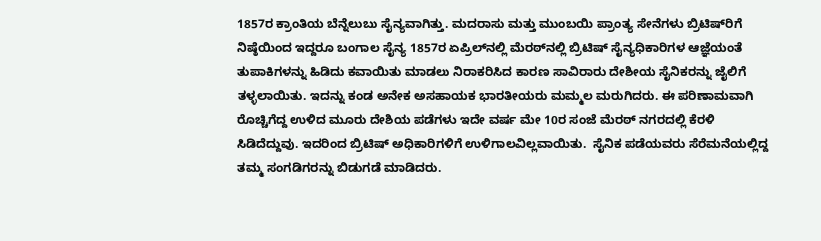1857ರ ಕ್ರಾಂತಿಯ ಬೆನ್ನೆಲುಬು ಸೈನ್ಯವಾಗಿತ್ತು. ಮದರಾಸು ಮತ್ತು ಮುಂಬಯಿ ಪ್ರಾಂತ್ಯ ಸೇನೆಗಳು ಬ್ರಿಟಿಷ್‍ರಿಗೆ ನಿಷ್ಠೆಯಿಂದ ಇದ್ದರೂ ಬಂಗಾಲ ಸೈನ್ಯ 1857ರ ಏಪ್ರಿಲ್‍ನಲ್ಲಿ ಮೆರಠ್‍ನಲ್ಲಿ ಬ್ರಿಟಿಷ್ ಸೈನ್ಯಧಿಕಾರಿಗಳ ಆಜ್ಞೆಯಂತೆ ತುಪಾಕಿಗಳನ್ನು ಹಿಡಿದು ಕವಾಯಿತು ಮಾಡಲು ನಿರಾಕರಿಸಿದ ಕಾರಣ ಸಾವಿರಾರು ದೇಶೀಯ ಸೈನಿಕರನ್ನು ಜೈಲಿಗೆ ತಳ್ಳಲಾಯಿತು. ಇದನ್ನು ಕಂಡ ಅನೇಕ ಅಸಹಾಯಕ ಭಾರತೀಯರು ಮಮ್ಮಲ ಮರುಗಿದರು. ಈ ಪರಿಣಾಮವಾಗಿ ರೊಚ್ಚಿಗೆದ್ದ ಉಳಿದ ಮೂರು ದೇಶಿಯ ಪಡೆಗಳು ಇದೇ ವರ್ಷ ಮೇ 10ರ ಸಂಜೆ ಮೆರಠ್ ನಗರದಲ್ಲಿ ಕೆರಳಿ ಸಿಡಿದೆದ್ದುವು. ಇದರಿಂದ ಬ್ರಿಟಿಷ್ ಅಧಿಕಾರಿಗಳಿಗೆ ಉಳಿಗಾಲವಿಲ್ಲವಾಯಿತು.  ಸೈನಿಕ ಪಡೆಯವರು ಸೆರೆಮನೆಯಲ್ಲಿದ್ದ ತಮ್ಮ ಸಂಗಡಿಗರನ್ನು ಬಿಡುಗಡೆ ಮಾಡಿದರು.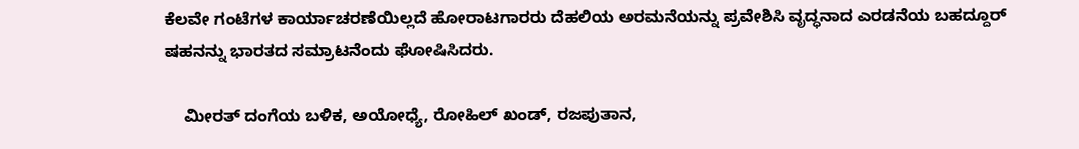ಕೆಲವೇ ಗಂಟೆಗಳ ಕಾರ್ಯಾಚರಣೆಯಿಲ್ಲದೆ ಹೋರಾಟಗಾರರು ದೆಹಲಿಯ ಅರಮನೆಯನ್ನು ಪ್ರವೇಶಿಸಿ ವೃದ್ಧನಾದ ಎರಡನೆಯ ಬಹದ್ದೂರ್ ಷಹನನ್ನು ಭಾರತದ ಸಮ್ರಾಟನೆಂದು ಘೋಷಿಸಿದರು.

    ಮೀರತ್ ದಂಗೆಯ ಬಳಿಕ, ಅಯೋಧ್ಯೆ, ರೋಹಿಲ್ ಖಂಡ್, ರಜಪುತಾನ,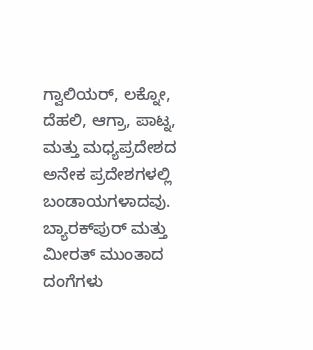ಗ್ವಾಲಿಯರ್, ಲಕ್ನೋ, ದೆಹಲಿ, ಆಗ್ರಾ, ಪಾಟ್ನ, ಮತ್ತು ಮಧ್ಯಪ್ರದೇಶದ ಅನೇಕ ಪ್ರದೇಶಗಳಲ್ಲಿ ಬಂಡಾಯಗಳಾದವು.  ಬ್ಯಾರಕ್‍ಪುರ್ ಮತ್ತು ಮೀರತ್ ಮುಂತಾದ ದಂಗೆಗಳು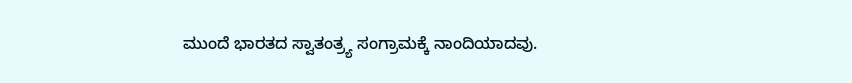ಮುಂದೆ ಭಾರತದ ಸ್ವಾತಂತ್ರ್ಯ ಸಂಗ್ರಾಮಕ್ಕೆ ನಾಂದಿಯಾದವು.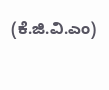(ಕೆ.ಜಿ.ವಿ.ಎಂ)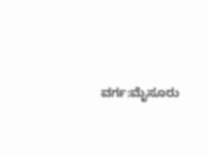ವರ್ಗ:ಮೈಸೂರು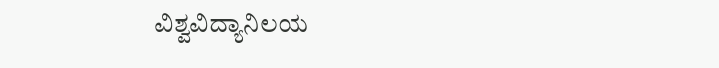ವಿಶ್ವವಿದ್ಯಾನಿಲಯ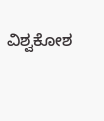ವಿಶ್ವಕೋಶ